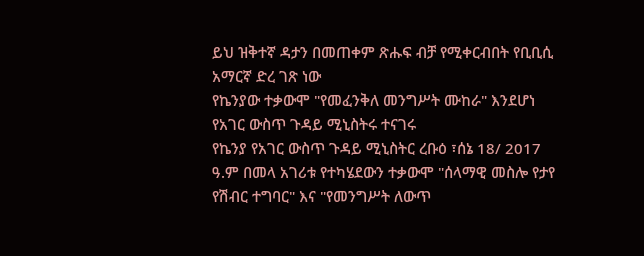ይህ ዝቅተኛ ዳታን በመጠቀም ጽሑፍ ብቻ የሚቀርብበት የቢቢሲ አማርኛ ድረ ገጽ ነው
የኬንያው ተቃውሞ "የመፈንቅለ መንግሥት ሙከራ" እንደሆነ የአገር ውስጥ ጉዳይ ሚኒስትሩ ተናገሩ
የኬንያ የአገር ውስጥ ጉዳይ ሚኒስትር ረቡዕ ፣ሰኔ 18/ 2017 ዓ.ም በመላ አገሪቱ የተካሄደውን ተቃውሞ "ሰላማዊ መስሎ የታየ የሽብር ተግባር" እና "የመንግሥት ለውጥ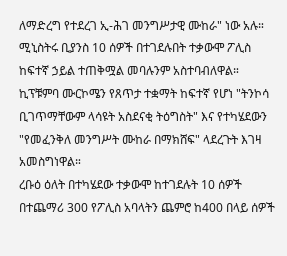ለማድረግ የተደረገ ኢ-ሕገ መንግሥታዊ ሙከራ" ነው አሉ።
ሚኒስትሩ ቢያንስ 10 ሰዎች በተገደሉበት ተቃውሞ ፖሊስ ከፍተኛ ኃይል ተጠቅሟል መባሉንም አስተባብለዋል።
ኪፕቹምባ ሙርኮሜን የጸጥታ ተቋማት ከፍተኛ የሆነ "ትንኮሳ ቢገጥማቸውም ላሳዩት አስደናቂ ትዕግስት" እና የተካሄደውን "የመፈንቅለ መንግሥት ሙከራ በማክሸፍ" ላደረጉት እገዛ አመስግነዋል።
ረቡዕ ዕለት በተካሄደው ተቃውሞ ከተገደሉት 10 ሰዎች በተጨማሪ 300 የፖሊስ አባላትን ጨምሮ ከ400 በላይ ሰዎች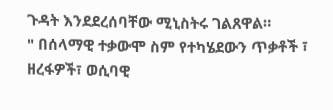ጉዳት እንደደረሰባቸው ሚኒስትሩ ገልጸዋል።
" በሰላማዊ ተቃውሞ ስም የተካሄደውን ጥቃቶች ፣ ዘረፋዎች፣ ወሲባዊ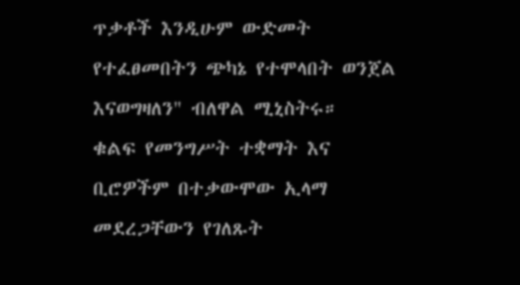ጥቃቶች እንዲሁም ውድመት የተፈፀመበትን ጭካኔ የተሞላበት ወንጀል እናወግዛለን" ብለዋል ሚኒስትሩ።
ቁልፍ የመንግሥት ተቋማት እና ቢሮዎችም በተቃውሞው ኢላማ መደረጋቸውን የገለጹት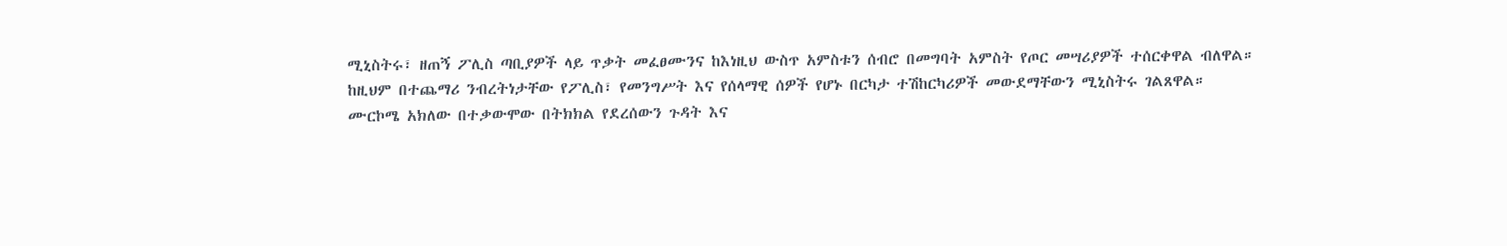ሚኒስትሩ፣ ዘጠኝ ፖሊስ ጣቢያዎች ላይ ጥቃት መፈፀሙንና ከእነዚህ ውስጥ አምስቱን ሰብሮ በመግባት አምስት የጦር መሣሪያዎች ተሰርቀዋል ብለዋል።
ከዚህም በተጨማሪ ንብረትነታቸው የፖሊስ፣ የመንግሥት እና የሰላማዊ ሰዎች የሆኑ በርካታ ተሽከርካሪዎች መውደማቸውን ሚኒስትሩ ገልጸዋል።
ሙርኮሜ አክለው በተቃውሞው በትክክል የደረሰውን ጉዳት እና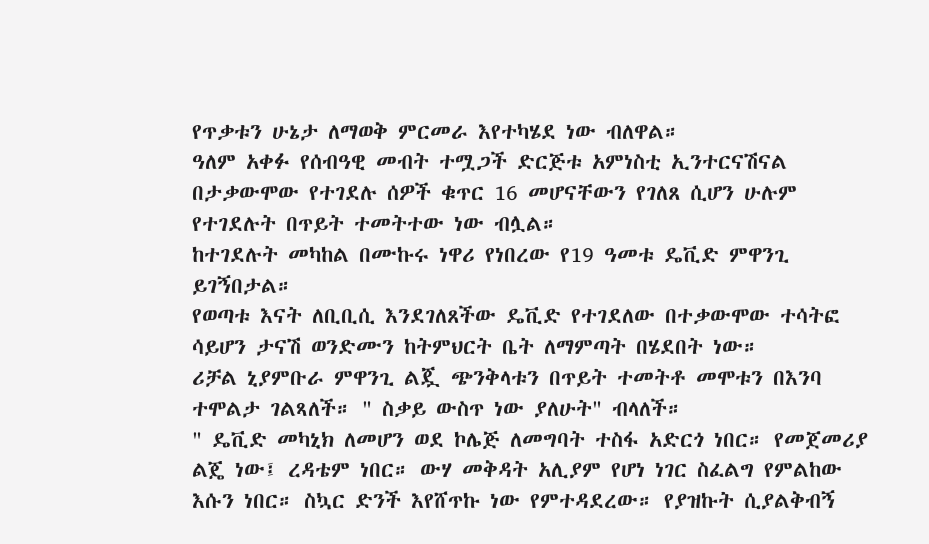የጥቃቱን ሁኔታ ለማወቅ ምርመራ እየተካሄደ ነው ብለዋል።
ዓለም አቀፉ የሰብዓዊ መብት ተሟጋች ድርጅቱ አምነስቲ ኢንተርናሽናል በታቃውሞው የተገደሉ ሰዎች ቁጥር 16 መሆናቸውን የገለጸ ሲሆን ሁሉም የተገደሉት በጥይት ተመትተው ነው ብሏል።
ከተገደሉት መካከል በሙኩሩ ነዋሪ የነበረው የ19 ዓመቱ ዴቪድ ምዋንጊ ይገኝበታል።
የወጣቱ እናት ለቢቢሲ እንደገለጸችው ዴቪድ የተገደለው በተቃውሞው ተሳትፎ ሳይሆን ታናሽ ወንድሙን ከትምህርት ቤት ለማምጣት በሄደበት ነው።
ሪቻል ኒያምቡራ ምዋንጊ ልጇ ጭንቅላቱን በጥይት ተመትቶ መሞቱን በእንባ ተሞልታ ገልጻለች። " ስቃይ ውስጥ ነው ያለሁት" ብላለች።
" ዴቪድ መካኒክ ለመሆን ወደ ኮሌጅ ለመግባት ተስፋ አድርጎ ነበር። የመጀመሪያ ልጄ ነው፤ ረዳቴም ነበር። ውሃ መቅዳት አሊያም የሆነ ነገር ስፈልግ የምልከው እሱን ነበር። ስኳር ድንች እየሸጥኩ ነው የምተዳደረው። የያዝኩት ሲያልቅብኝ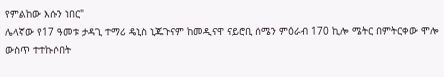የምልከው እሱን ነበር"
ሌላኛው የ17 ዓመቱ ታዳጊ ተማሪ ዴኒስ ኒጁጉናም ከመዲናዋ ናይሮቢ ሰሜን ምዕራብ 170 ኪሎ ሜትር በምትርቀው ሞሎ ውስጥ ተተኩሶበት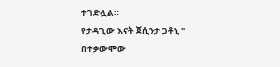ተገድሏል።
የታዳጊው እናት ጀሲንታ ጋቶኒ " በተቃውሞው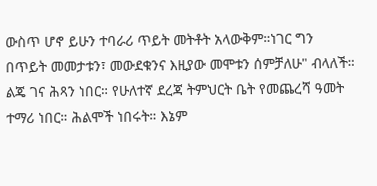ውስጥ ሆኖ ይሁን ተባራሪ ጥይት መትቶት አላውቅም።ነገር ግን በጥይት መመታቱን፣ መውደቁንና እዚያው መሞቱን ሰምቻለሁ" ብላለች።
ልጄ ገና ሕጻን ነበር። የሁለተኛ ደረጃ ትምህርት ቤት የመጨረሻ ዓመት ተማሪ ነበር። ሕልሞች ነበሩት። እኔም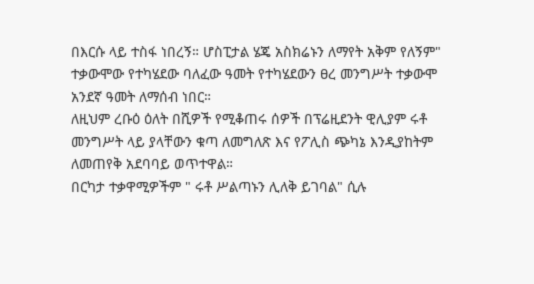በእርሱ ላይ ተስፋ ነበረኝ። ሆስፒታል ሄጄ አስክሬኑን ለማየት አቅም የለኝም"
ተቃውሞው የተካሄደው ባለፈው ዓመት የተካሄደውን ፀረ መንግሥት ተቃውሞ አንደኛ ዓመት ለማሰብ ነበር።
ለዚህም ረቡዕ ዕለት በሺዎች የሚቆጠሩ ሰዎች በፕሬዚደንት ዊሊያም ሩቶ መንግሥት ላይ ያላቸውን ቁጣ ለመግለጽ እና የፖሊስ ጭካኔ እንዲያከትም ለመጠየቅ አደባባይ ወጥተዋል።
በርካታ ተቃዋሚዎችም " ሩቶ ሥልጣኑን ሊለቅ ይገባል" ሲሉ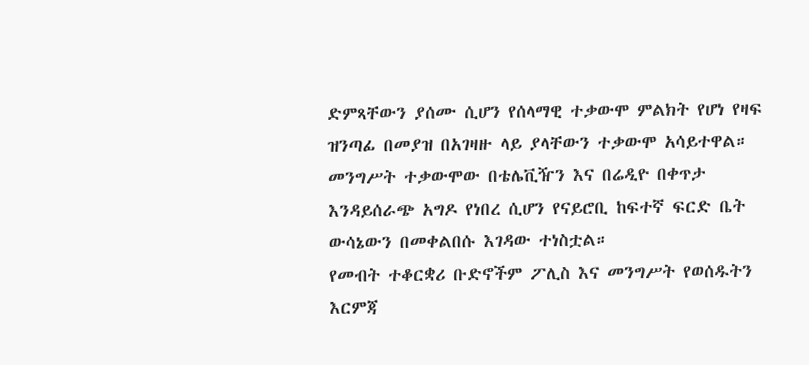ድምጻቸውን ያሰሙ ሲሆን የሰላማዊ ተቃውሞ ምልክት የሆነ የዛፍ ዝንጣፊ በመያዝ በአገዛዙ ላይ ያላቸውን ተቃውሞ አሳይተዋል።
መንግሥት ተቃውሞው በቴሌቪዥን እና በሬዲዮ በቀጥታ እንዳይሰራጭ አግዶ የነበረ ሲሆን የናይሮቢ ከፍተኛ ፍርድ ቤት ውሳኔውን በመቀልበሱ እገዳው ተነስቷል።
የመብት ተቆርቋሪ ቡድኖችም ፖሊስ እና መንግሥት የወሰዱትን እርምጃ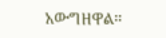አውግዘዋል።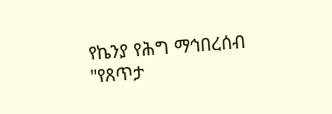የኬንያ የሕግ ማኅበረሰብ "የጸጥታ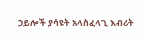ኃይሎች ያሳዩት አላስፈላጊ እብሪት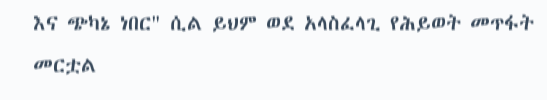እና ጭካኔ ነበር" ሲል ይህም ወደ አላስፈላጊ የሕይወት መጥፋት መርቷል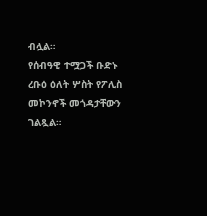ብሏል።
የሰብዓዊ ተሟጋች ቡድኑ ረቡዕ ዕለት ሦስት የፖሊስ መኮንኖች መጎዳታቸውን ገልጿል።